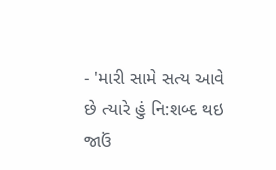- 'મારી સામે સત્ય આવે છે ત્યારે હું નિ:શબ્દ થઇ જાઉં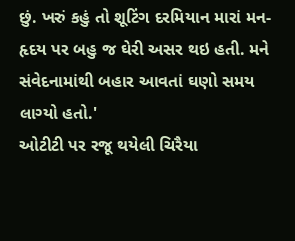છું. ખરું કહું તો શૂટિંગ દરમિયાન મારાં મન-હૃદય પર બહુ જ ઘેરી અસર થઇ હતી. મને સંવેદનામાંથી બહાર આવતાં ઘણો સમય લાગ્યો હતો.'
ઓટીટી પર રજૂ થયેલી ચિરૈયા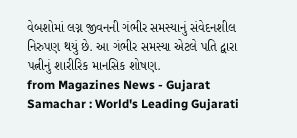વેબશોમાં લગ્ન જીવનની ગંભીર સમસ્યાનું સંવેદનશીલ નિરુપણ થયું છે. આ ગંભીર સમસ્યા એટલે પતિ દ્વારા પત્નીનું શારીરિક માનસિક શોષણ.
from Magazines News - Gujarat Samachar : World's Leading Gujarati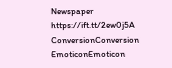Newspaper https://ift.tt/2ew0j5A
ConversionConversion EmoticonEmoticon